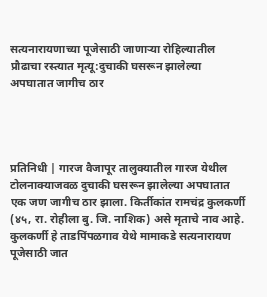सत्यनारायणाच्या पूजेसाठी जाणाऱ्या रोहिल्यातील प्रौढाचा रस्त्यात मृत्यू:दुचाकी घसरून झालेल्या अपघातात जागीच ठार




प्रतिनिधी | गारज वैजापूर तालुक्यातील गारज येथील टोलनाक्याजवळ दुचाकी घसरून झालेल्या अपघातात एक जण जागीच ठार झाला. किर्तीकांत रामचंद्र कुलकर्णी (४५, रा. रोहीला बु. जि. नाशिक) असे मृताचे नाव आहे. कुलकर्णी हे ताडपिंपळगाव येथे मामाकडे सत्यनारायण पूजेसाठी जात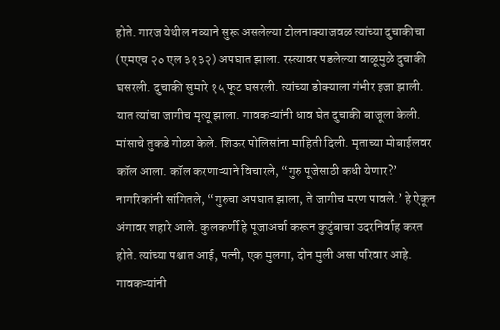होते. गारज येथील नव्याने सुरू असलेल्या टोलनाक्याजवळ त्यांच्या दुचाकीचा (एमएच २० एल ३१३२) अपघात झाला. रस्त्यावर पडलेल्या वाळूमुळे दुचाकी घसरली. दुचाकी सुमारे १५ फूट घसरली. त्यांच्या डोक्याला गंभीर इजा झाली. यात त्यांचा जागीच मृत्यू झाला. गावकऱ्यांनी धाव घेत दुचाकी बाजूला केली. मांसाचे तुकडे गोळा केले. शिऊर पोलिसांना माहिती दिली. मृताच्या मोबाईलवर कॉल आला. कॉल करणाऱ्याने विचारले, “गुरु पूजेसाठी कधी येणार?’ नागरिकांनी सांगितले, “गुरुचा अपघात झाला, ते जागीच मरण पावले.’ हे ऐकून अंगावर शहारे आले. कुलकर्णी हे पूजाअर्चा करून कुटुंबाचा उदरनिर्वाह करत होते. त्यांच्या पश्चात आई, पत्नी, एक मुलगा, दोन मुली असा परिवार आहे. गावकऱ्यांनी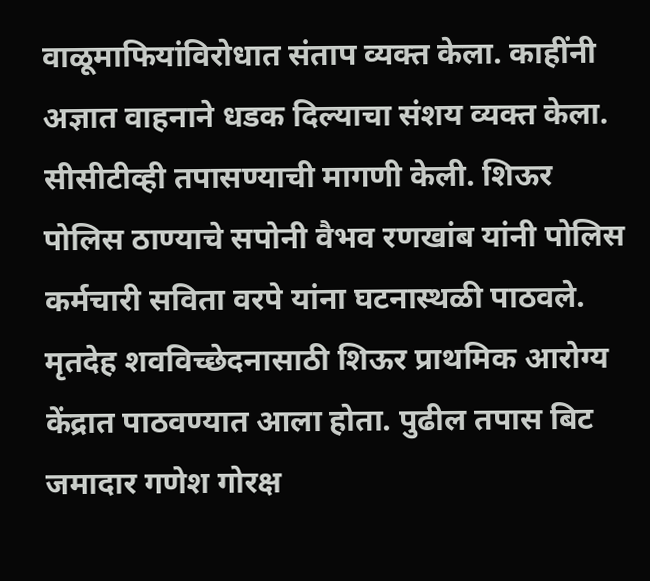वाळूमाफियांविरोधात संताप व्यक्त केला. काहींनी अज्ञात वाहनाने धडक दिल्याचा संशय व्यक्त केला. सीसीटीव्ही तपासण्याची मागणी केली. शिऊर पोलिस ठाण्याचे सपोनी वैभव रणखांब यांनी पोलिस कर्मचारी सविता वरपे यांना घटनास्थळी पाठवले. मृतदेह शवविच्छेदनासाठी शिऊर प्राथमिक आरोग्य केंद्रात पाठवण्यात आला होता. पुढील तपास बिट जमादार गणेश गोरक्ष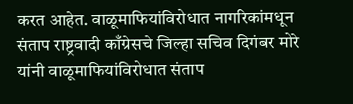करत आहेत. वाळूमाफियांविरोधात नागरिकांमधून संताप राष्ट्रवादी काँग्रेसचे जिल्हा सचिव दिगंबर मोरे यांनी वाळूमाफियांविरोधात संताप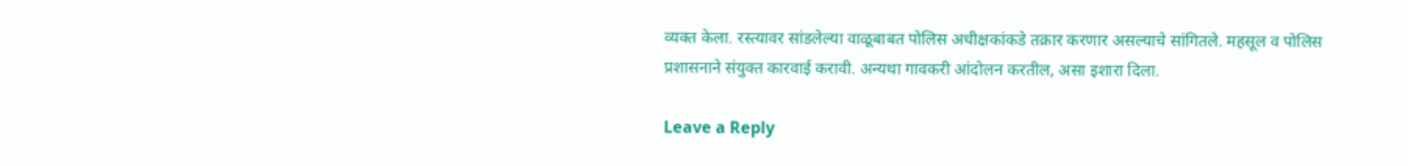व्यक्त केला. रस्त्यावर सांडलेल्या वाळूबाबत पोलिस अधीक्षकांकडे तक्रार करणार असल्याचे सांगितले. महसूल व पोलिस प्रशासनाने संयुक्त कारवाई करावी. अन्यथा गावकरी आंदोलन करतील, असा इशारा दिला.

Leave a Reply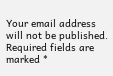Your email address will not be published. Required fields are marked *